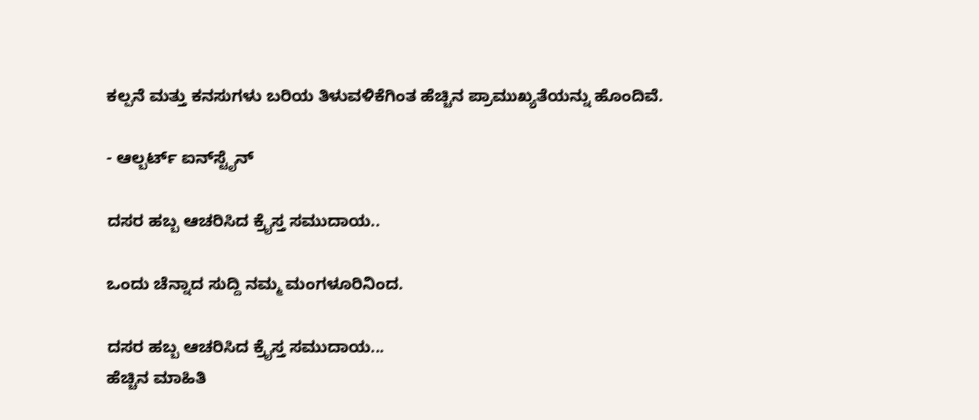ಕಲ್ಪನೆ ಮತ್ತು ಕನಸುಗಳು ಬರಿಯ ತಿಳುವಳಿಕೆಗಿಂತ ಹೆಚ್ಚಿನ ಪ್ರಾಮುಖ್ಯತೆಯನ್ನು ಹೊಂದಿವೆ.

- ಆಲ್ಬರ್ಟ್ ಐನ್‍ಸ್ಟೈನ್

ದಸರ ಹಬ್ಬ ಆಚರಿಸಿದ ಕ್ರೈಸ್ತ ಸಮುದಾಯ..

ಒಂದು ಚೆನ್ನಾದ ಸುದ್ದಿ ನಮ್ಮ ಮಂಗಳೂರಿನಿಂದ.

ದಸರ ಹಬ್ಬ ಆಚರಿಸಿದ ಕ್ರೈಸ್ತ ಸಮುದಾಯ...
ಹೆಚ್ಚಿನ ಮಾಹಿತಿ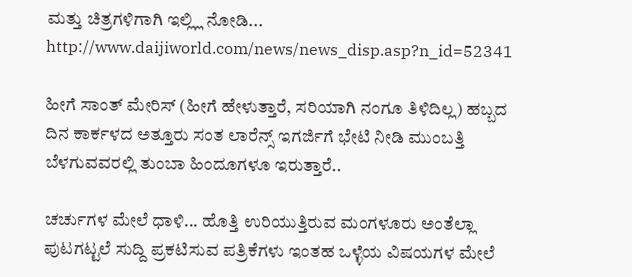ಮತ್ತು ಚಿತ್ರಗಳಿಗಾಗಿ ಇಲ್ಲ್ಲಿ ನೋಡಿ...
http://www.daijiworld.com/news/news_disp.asp?n_id=52341

ಹೀಗೆ ಸಾಂತ್ ಮೇರಿಸ್ (ಹೀಗೆ ಹೇಳುತ್ತಾರೆ, ಸರಿಯಾಗಿ ನಂಗೂ ತಿಳಿದಿಲ್ಲ) ಹಬ್ಬದ ದಿನ ಕಾರ್ಕಳದ ಅತ್ತೂರು ಸಂತ ಲಾರೆನ್ಸ್ ಇಗರ್ಜಿಗೆ ಭೇಟಿ ನೀಡಿ ಮುಂಬತ್ತಿ ಬೆಳಗುವವರಲ್ಲಿ ತುಂಬಾ ಹಿಂದೂಗಳೂ ಇರುತ್ತಾರೆ..

ಚರ್ಚುಗಳ ಮೇಲೆ ಧಾಳಿ... ಹೊತ್ತಿ ಉರಿಯುತ್ತಿರುವ ಮಂಗಳೂರು ಅಂತೆಲ್ಲಾ ಪುಟಗಟ್ಟಲೆ ಸುದ್ದಿ ಪ್ರಕಟಿಸುವ ಪತ್ರಿಕೆಗಳು ಇಂತಹ ಒಳ್ಳೆಯ ವಿಷಯಗಳ ಮೇಲೆ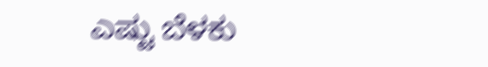ಎಷ್ಟು ಬೆಳಕು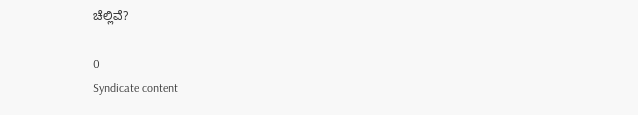ಚೆಲ್ಲಿವೆ?

0
Syndicate content